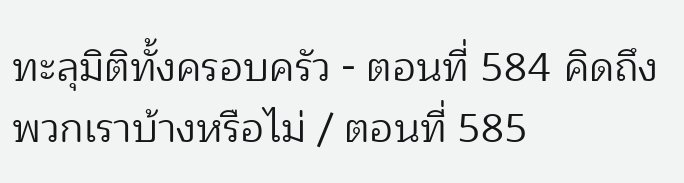ทะลุมิติทั้งครอบครัว - ตอนที่ 584 คิดถึงพวกเราบ้างหรือไม่ / ตอนที่ 585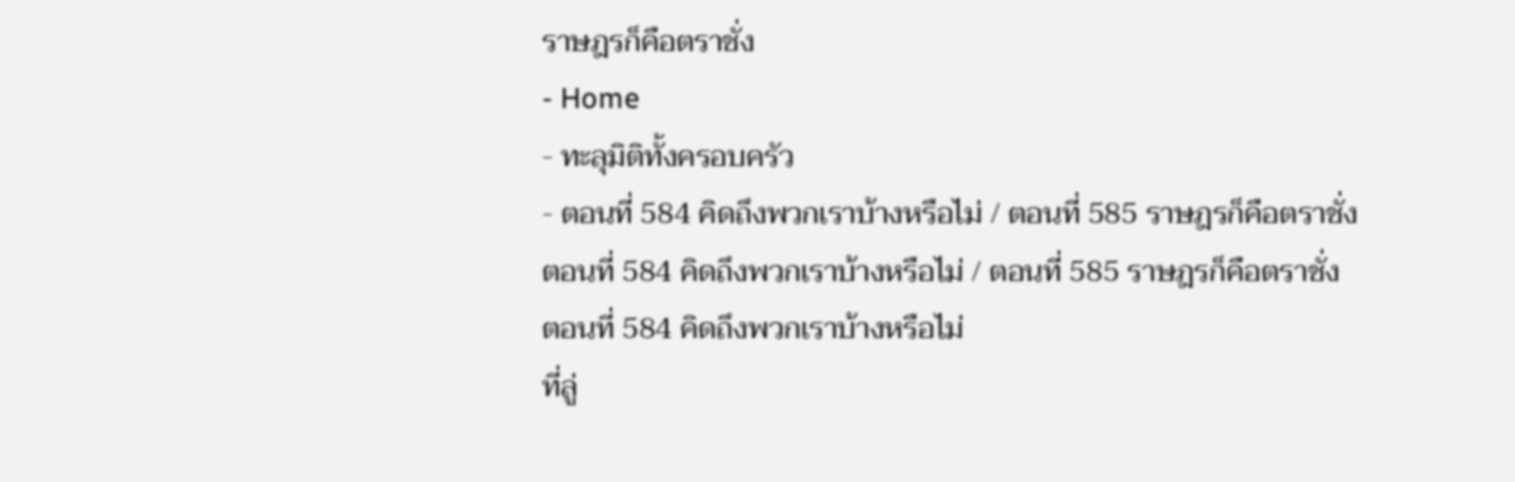ราษฎรก็คือตราชั่ง
- Home
- ทะลุมิติทั้งครอบครัว
- ตอนที่ 584 คิดถึงพวกเราบ้างหรือไม่ / ตอนที่ 585 ราษฎรก็คือตราชั่ง
ตอนที่ 584 คิดถึงพวกเราบ้างหรือไม่ / ตอนที่ 585 ราษฎรก็คือตราชั่ง
ตอนที่ 584 คิดถึงพวกเราบ้างหรือไม่
ที่ลู่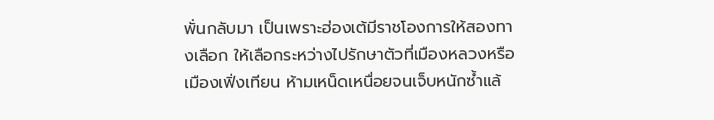พั่นกลับมา เป็นเพราะฮ่องเต้มีราชโองการให้สองทางเลือก ให้เลือกระหว่างไปรักษาตัวที่เมืองหลวงหรือเมืองเฟิ่งเทียน ห้ามเหน็ดเหนื่อยจนเจ็บหนักซ้ำแล้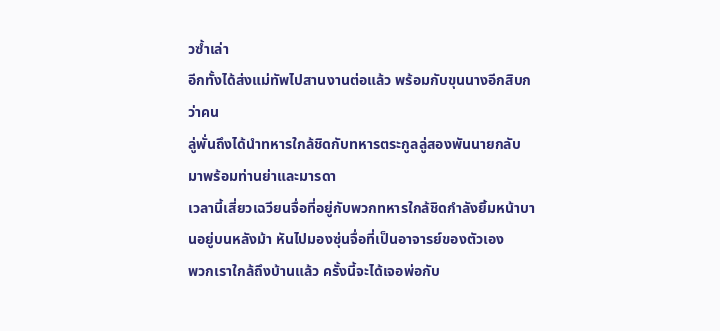วซ้ำเล่า
อีกทั้งได้ส่งแม่ทัพไปสานงานต่อแล้ว พร้อมกับขุนนางอีกสิบกว่าคน
ลู่พั่นถึงได้นำทหารใกล้ชิดกับทหารตระกูลลู่สองพันนายกลับมาพร้อมท่านย่าและมารดา
เวลานี้เสี่ยวเฉวียนจื่อที่อยู่กับพวกทหารใกล้ชิดกำลังยิ้มหน้าบานอยู่บนหลังม้า หันไปมองซุ่นจื่อที่เป็นอาจารย์ของตัวเอง
พวกเราใกล้ถึงบ้านแล้ว ครั้งนี้จะได้เจอพ่อกับ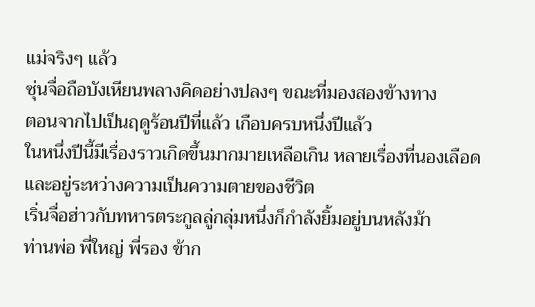แม่จริงๆ แล้ว
ซุ่นจื่อถือบังเหียนพลางคิดอย่างปลงๆ ขณะที่มองสองข้างทาง
ตอนจากไปเป็นฤดูร้อนปีที่แล้ว เกือบครบหนึ่งปีแล้ว
ในหนึ่งปีนี้มีเรื่องราวเกิดขึ้นมากมายเหลือเกิน หลายเรื่องที่นองเลือดและอยู่ระหว่างความเป็นความตายของชีวิต
เริ่นจื่อฮ่าวกับทหารตระกูลลู่กลุ่มหนึ่งก็กำลังยิ้มอยู่บนหลังม้า
ท่านพ่อ พี่ใหญ่ พี่รอง ข้าก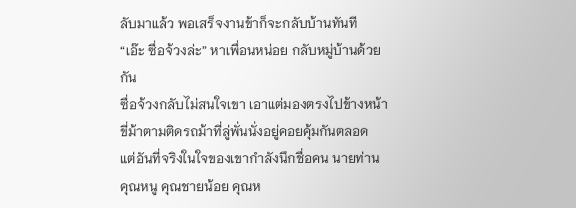ลับมาแล้ว พอเสร็จงานข้าก็จะกลับบ้านทันที
“เอ๊ะ ซื่อจ้วงล่ะ” หาเพื่อนหน่อย กลับหมู่บ้านด้วยกัน
ซื่อจ้วงกลับไม่สนใจเขา เอาแต่มองตรงไปข้างหน้า ขี่ม้าตามติดรถม้าที่ลู่พั่นนั่งอยู่คอยคุ้มกันตลอด
แต่อันที่จริงในใจของเขากำลังนึกชื่อคน นายท่าน คุณหนู คุณชายน้อย คุณห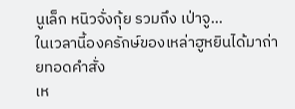นูเล็ก หนิวจั่งกุ้ย รวมถึง เป่าจู…
ในเวลานี้องครักษ์ของเหล่าฮูหยินได้มาถ่ายทอดคำสั่ง
เห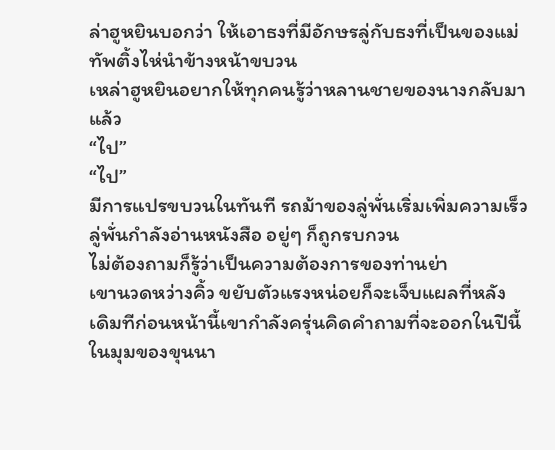ล่าฮูหยินบอกว่า ให้เอาธงที่มีอักษรลู่กับธงที่เป็นของแม่ทัพติ้งไห่นำข้างหน้าขบวน
เหล่าฮูหยินอยากให้ทุกคนรู้ว่าหลานชายของนางกลับมาแล้ว
“ไป”
“ไป”
มีการแปรขบวนในทันที รถม้าของลู่พั่นเริ่มเพิ่มความเร็ว
ลู่พั่นกำลังอ่านหนังสือ อยู่ๆ ก็ถูกรบกวน
ไม่ต้องถามก็รู้ว่าเป็นความต้องการของท่านย่า
เขานวดหว่างคิ้ว ขยับตัวแรงหน่อยก็จะเจ็บแผลที่หลัง
เดิมทีก่อนหน้านี้เขากำลังครุ่นคิดคำถามที่จะออกในปีนี้ ในมุมของขุนนา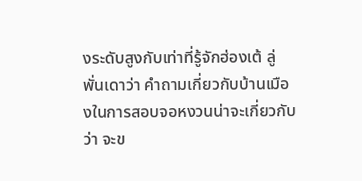งระดับสูงกับเท่าที่รู้จักฮ่องเต้ ลู่พั่นเดาว่า คำถามเกี่ยวกับบ้านเมืองในการสอบจอหงวนน่าจะเกี่ยวกับว่า จะข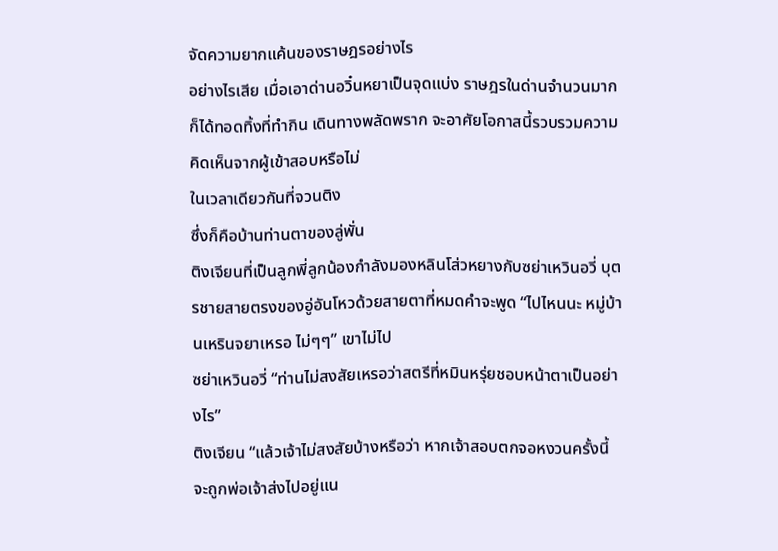จัดความยากแค้นของราษฎรอย่างไร
อย่างไรเสีย เมื่อเอาด่านอวิ๋นหยาเป็นจุดแบ่ง ราษฎรในด่านจำนวนมากก็ได้ทอดทิ้งที่ทำกิน เดินทางพลัดพราก จะอาศัยโอกาสนี้รวบรวมความคิดเห็นจากผู้เข้าสอบหรือไม่
ในเวลาเดียวกันที่จวนติง
ซึ่งก็คือบ้านท่านตาของลู่พั่น
ติงเจียนที่เป็นลูกพี่ลูกน้องกำลังมองหลินโส่วหยางกับซย่าเหวินอวี่ บุตรชายสายตรงของอู่อันโหวด้วยสายตาที่หมดคำจะพูด “ไปไหนนะ หมู่บ้านเหรินจยาเหรอ ไม่ๆๆ” เขาไม่ไป
ซย่าเหวินอวี่ “ท่านไม่สงสัยเหรอว่าสตรีที่หมินหรุ่ยชอบหน้าตาเป็นอย่างไร”
ติงเจียน “แล้วเจ้าไม่สงสัยบ้างหรือว่า หากเจ้าสอบตกจอหงวนครั้งนี้ จะถูกพ่อเจ้าส่งไปอยู่แน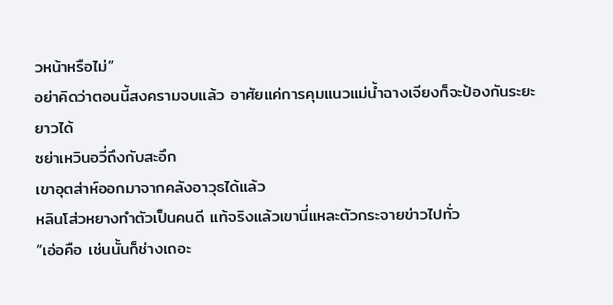วหน้าหรือไม่”
อย่าคิดว่าตอนนี้สงครามจบแล้ว อาศัยแค่การคุมแนวแม่น้ำฉางเจียงก็จะป้องกันระยะยาวได้
ซย่าเหวินอวี่ถึงกับสะอึก
เขาอุตส่าห์ออกมาจากคลังอาวุธได้แล้ว
หลินโส่วหยางทำตัวเป็นคนดี แท้จริงแล้วเขานี่แหละตัวกระจายข่าวไปทั่ว
“เอ่อคือ เช่นนั้นก็ช่างเถอะ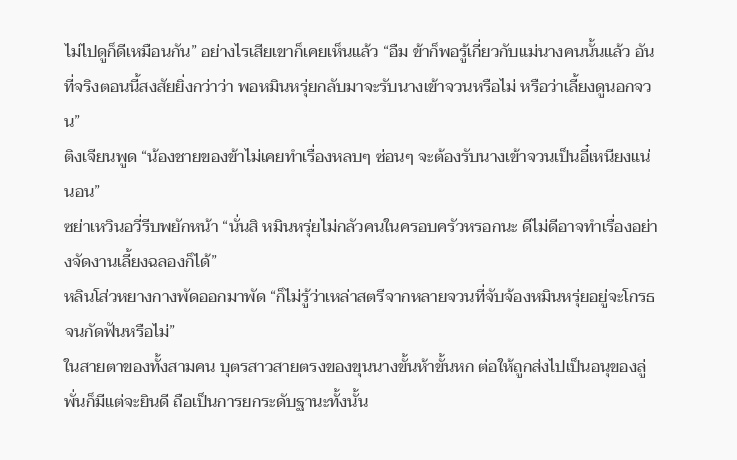ไม่ไปดูก็ดีเหมือนกัน” อย่างไรเสียเขาก็เคยเห็นแล้ว “อืม ข้าก็พอรู้เกี่ยวกับแม่นางคนนั้นแล้ว อันที่จริงตอนนี้สงสัยยิ่งกว่าว่า พอหมินหรุ่ยกลับมาจะรับนางเข้าจวนหรือไม่ หรือว่าเลี้ยงดูนอกจวน”
ติงเจียนพูด “น้องชายของข้าไม่เคยทำเรื่องหลบๆ ซ่อนๆ จะต้องรับนางเข้าจวนเป็นอี๋เหนียงแน่นอน”
ซย่าเหวินอวี่รีบพยักหน้า “นั่นสิ หมินหรุ่ยไม่กลัวคนในครอบครัวหรอกนะ ดีไม่ดีอาจทำเรื่องอย่างจัดงานเลี้ยงฉลองก็ได้”
หลินโส่วหยางกางพัดออกมาพัด “ก็ไม่รู้ว่าเหล่าสตรีจากหลายจวนที่จับจ้องหมินหรุ่ยอยู่จะโกรธจนกัดฟันหรือไม่”
ในสายตาของทั้งสามคน บุตรสาวสายตรงของขุนนางขั้นห้าขั้นหก ต่อให้ถูกส่งไปเป็นอนุของลู่พั่นก็มีแต่จะยินดี ถือเป็นการยกระดับฐานะทั้งนั้น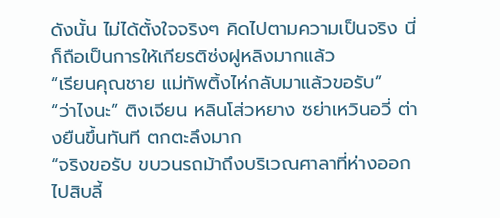ดังนั้น ไม่ได้ตั้งใจจริงๆ คิดไปตามความเป็นจริง นี่ก็ถือเป็นการให้เกียรติซ่งฝูหลิงมากแล้ว
“เรียนคุณชาย แม่ทัพติ้งไห่กลับมาแล้วขอรับ”
“ว่าไงนะ” ติงเจียน หลินโส่วหยาง ซย่าเหวินอวี่ ต่างยืนขึ้นทันที ตกตะลึงมาก
“จริงขอรับ ขบวนรถม้าถึงบริเวณศาลาที่ห่างออกไปสิบลี้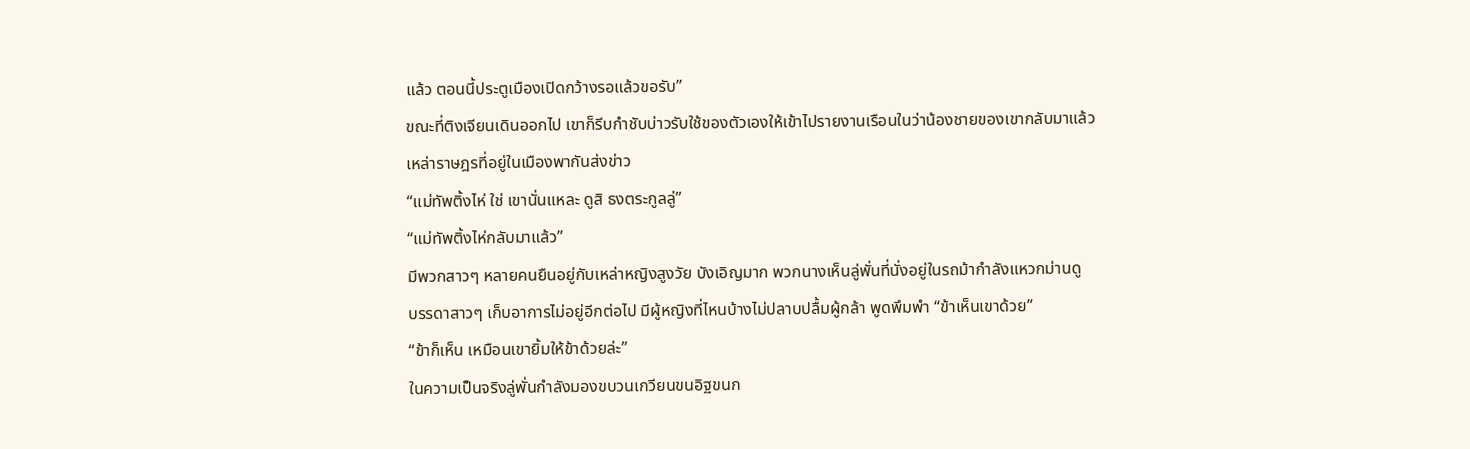แล้ว ตอนนี้ประตูเมืองเปิดกว้างรอแล้วขอรับ”
ขณะที่ติงเจียนเดินออกไป เขาก็รีบกำชับบ่าวรับใช้ของตัวเองให้เข้าไปรายงานเรือนในว่าน้องชายของเขากลับมาแล้ว
เหล่าราษฎรที่อยู่ในเมืองพากันส่งข่าว
“แม่ทัพติ้งไห่ ใช่ เขานั่นแหละ ดูสิ ธงตระกูลลู่”
“แม่ทัพติ้งไห่กลับมาแล้ว”
มีพวกสาวๆ หลายคนยืนอยู่กับเหล่าหญิงสูงวัย บังเอิญมาก พวกนางเห็นลู่พั่นที่นั่งอยู่ในรถม้ากำลังแหวกม่านดู
บรรดาสาวๆ เก็บอาการไม่อยู่อีกต่อไป มีผู้หญิงที่ไหนบ้างไม่ปลาบปลื้มผู้กล้า พูดพึมพำ “ข้าเห็นเขาด้วย”
“ข้าก็เห็น เหมือนเขายิ้มให้ข้าด้วยล่ะ”
ในความเป็นจริงลู่พั่นกำลังมองขบวนเกวียนขนอิฐขนก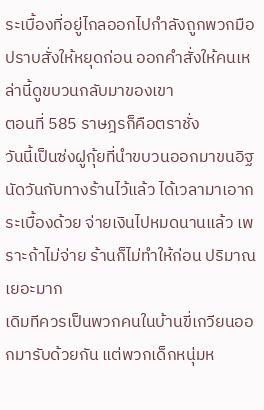ระเบื้องที่อยู่ไกลออกไปกำลังถูกพวกมือปราบสั่งให้หยุดก่อน ออกคำสั่งให้คนเหล่านี้ดูขบวนกลับมาของเขา
ตอนที่ 585 ราษฎรก็คือตราชั่ง
วันนี้เป็นซ่งฝูกุ้ยที่นำขบวนออกมาขนอิฐ
นัดวันกับทางร้านไว้แล้ว ได้เวลามาเอากระเบื้องด้วย จ่ายเงินไปหมดนานแล้ว เพราะถ้าไม่จ่าย ร้านก็ไม่ทำให้ก่อน ปริมาณเยอะมาก
เดิมทีควรเป็นพวกคนในบ้านขี่เกวียนออกมารับด้วยกัน แต่พวกเด็กหนุ่มห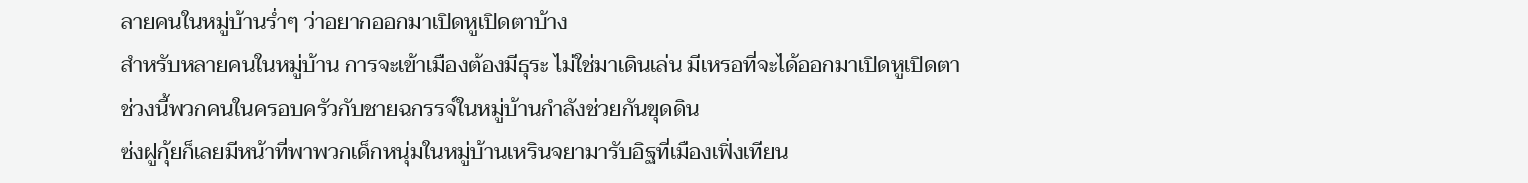ลายคนในหมู่บ้านร่ำๆ ว่าอยากออกมาเปิดหูเปิดตาบ้าง
สำหรับหลายคนในหมู่บ้าน การจะเข้าเมืองต้องมีธุระ ไม่ใช่มาเดินเล่น มีเหรอที่จะได้ออกมาเปิดหูเปิดตา
ช่วงนี้พวกคนในครอบครัวกับชายฉกรรจ์ในหมู่บ้านกำลังช่วยกันขุดดิน
ซ่งฝูกุ้ยก็เลยมีหน้าที่พาพวกเด็กหนุ่มในหมู่บ้านเหรินจยามารับอิฐที่เมืองเฟิ่งเทียน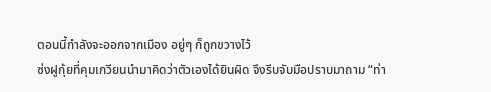ตอนนี้กำลังจะออกจากเมือง อยู่ๆ ก็ถูกขวางไว้
ซ่งฝูกุ้ยที่คุมเกวียนนำมาคิดว่าตัวเองได้ยินผิด จึงรีบจับมือปราบมาถาม “ท่า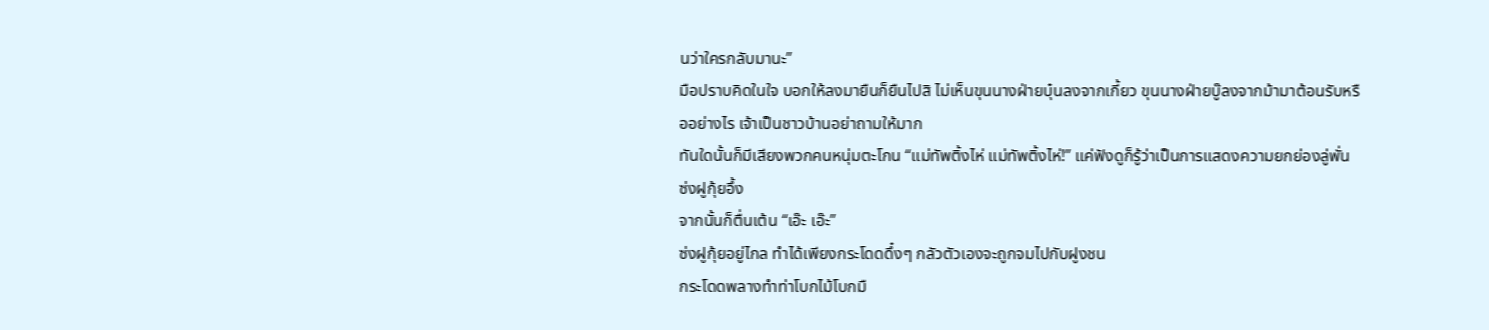นว่าใครกลับมานะ”
มือปราบคิดในใจ บอกให้ลงมายืนก็ยืนไปสิ ไม่เห็นขุนนางฝ่ายบุ๋นลงจากเกี้ยว ขุนนางฝ่ายบู๊ลงจากม้ามาต้อนรับหรืออย่างไร เจ้าเป็นชาวบ้านอย่าถามให้มาก
ทันใดนั้นก็มีเสียงพวกคนหนุ่มตะโกน “แม่ทัพติ้งไห่ แม่ทัพติ้งไห่!” แค่ฟังดูก็รู้ว่าเป็นการแสดงความยกย่องลู่พั่น
ซ่งฝูกุ้ยอึ้ง
จากนั้นก็ตื่นเต้น “เอ๊ะ เอ๊ะ”
ซ่งฝูกุ้ยอยู่ไกล ทำได้เพียงกระโดดดึ๋งๆ กลัวตัวเองจะถูกจมไปกับฝูงชน
กระโดดพลางทำท่าโบกไม้โบกมื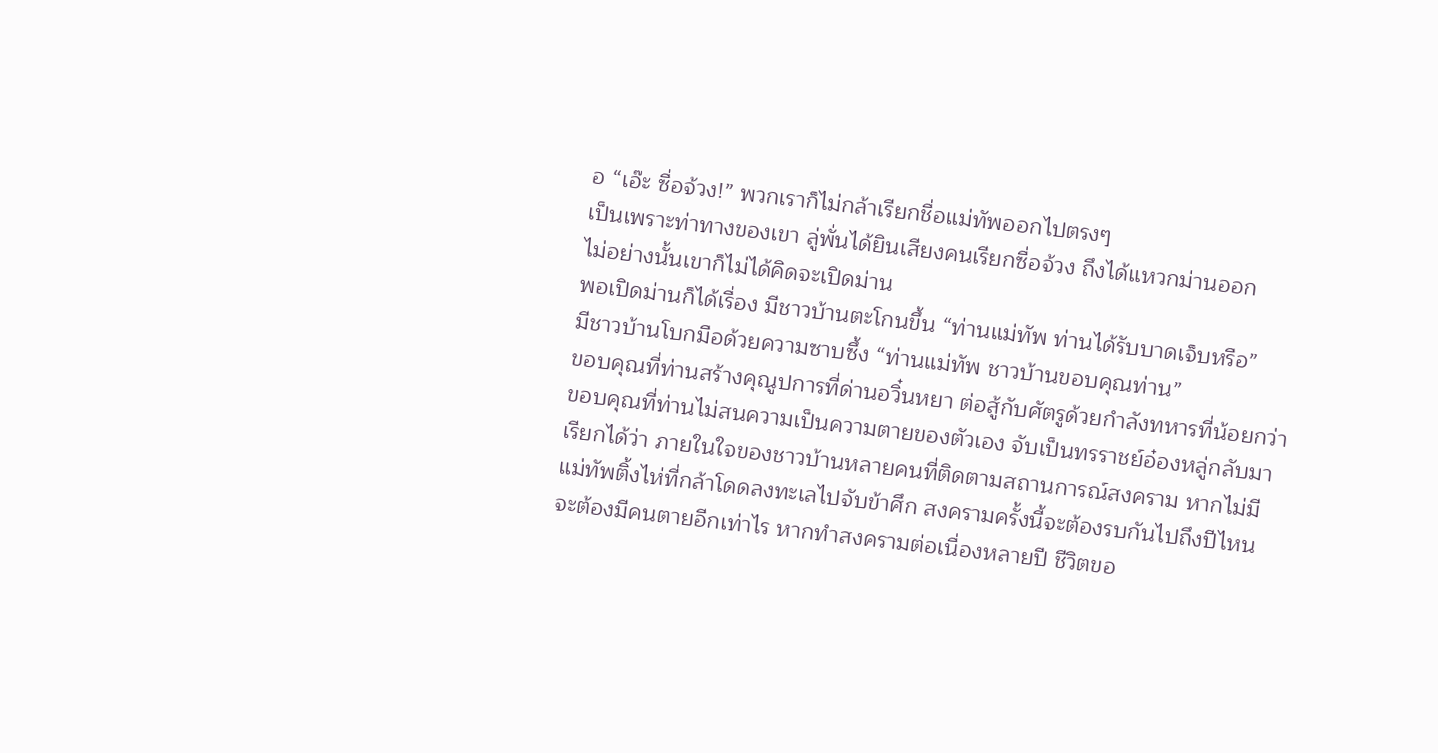อ “เอ๊ะ ซื่อจ้วง!” พวกเราก็ไม่กล้าเรียกชื่อแม่ทัพออกไปตรงๆ
เป็นเพราะท่าทางของเขา ลู่พั่นได้ยินเสียงคนเรียกซื่อจ้วง ถึงได้แหวกม่านออก
ไม่อย่างนั้นเขาก็ไม่ได้คิดจะเปิดม่าน
พอเปิดม่านก็ได้เรื่อง มีชาวบ้านตะโกนขึ้น “ท่านแม่ทัพ ท่านได้รับบาดเจ็บหรือ”
มีชาวบ้านโบกมือด้วยความซาบซึ้ง “ท่านแม่ทัพ ชาวบ้านขอบคุณท่าน”
ขอบคุณที่ท่านสร้างคุณูปการที่ด่านอวิ๋นหยา ต่อสู้กับศัตรูด้วยกำลังทหารที่น้อยกว่า
ขอบคุณที่ท่านไม่สนความเป็นความตายของตัวเอง จับเป็นทรราชย์อ๋องหลู่กลับมา
เรียกได้ว่า ภายในใจของชาวบ้านหลายคนที่ติดตามสถานการณ์สงคราม หากไม่มีแม่ทัพติ้งไห่ที่กล้าโดดลงทะเลไปจับข้าศึก สงครามครั้งนี้จะต้องรบกันไปถึงปีไหน จะต้องมีคนตายอีกเท่าไร หากทำสงครามต่อเนื่องหลายปี ชีวิตขอ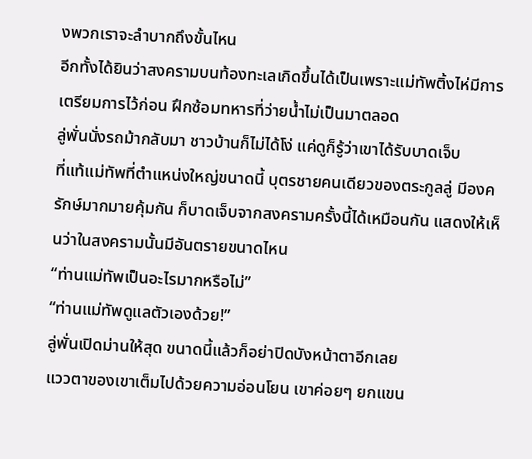งพวกเราจะลำบากถึงขั้นไหน
อีกทั้งได้ยินว่าสงครามบนท้องทะเลเกิดขึ้นได้เป็นเพราะแม่ทัพติ้งไห่มีการเตรียมการไว้ก่อน ฝึกซ้อมทหารที่ว่ายน้ำไม่เป็นมาตลอด
ลู่พั่นนั่งรถม้ากลับมา ชาวบ้านก็ไม่ได้โง่ แค่ดูก็รู้ว่าเขาได้รับบาดเจ็บ
ที่แท้แม่ทัพที่ตำแหน่งใหญ่ขนาดนี้ บุตรชายคนเดียวของตระกูลลู่ มีองครักษ์มากมายคุ้มกัน ก็บาดเจ็บจากสงครามครั้งนี้ได้เหมือนกัน แสดงให้เห็นว่าในสงครามนั้นมีอันตรายขนาดไหน
“ท่านแม่ทัพเป็นอะไรมากหรือไม่”
“ท่านแม่ทัพดูแลตัวเองด้วย!”
ลู่พั่นเปิดม่านให้สุด ขนาดนี้แล้วก็อย่าปิดบังหน้าตาอีกเลย
แววตาของเขาเต็มไปด้วยความอ่อนโยน เขาค่อยๆ ยกแขน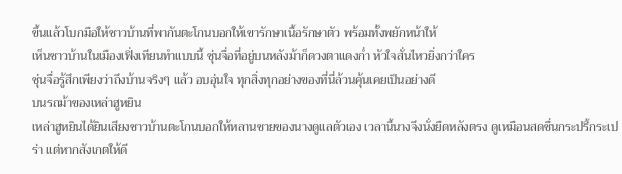ขึ้นแล้วโบกมือให้ชาวบ้านที่พากันตะโกนบอกให้เขารักษาเนื้อรักษาตัว พร้อมทั้งพยักหน้าให้
เห็นชาวบ้านในเมืองเฟิ่งเทียนทำแบบนี้ ซุ่นจื่อที่อยู่บนหลังม้าก็ดวงตาแดงก่ำ หัวใจสั่นไหวยิ่งกว่าใคร
ซุ่นจื่อรู้สึกเพียงว่าถึงบ้านจริงๆ แล้ว อบอุ่นใจ ทุกสิ่งทุกอย่างของที่นี่ล้วนคุ้นเคยเป็นอย่างดี
บนรถม้าของเหล่าฮูหยิน
เหล่าฮูหยินได้ยินเสียงชาวบ้านตะโกนบอกให้หลานชายของนางดูแลตัวเอง เวลานี้นางจึงนั่งยืดหลังตรง ดูเหมือนสดชื่นกระปรี้กระเปร่า แต่หากสังเกตให้ดี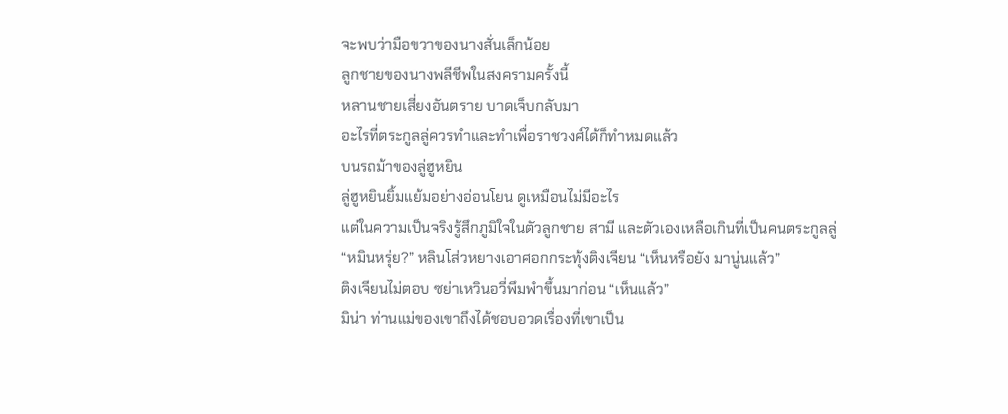จะพบว่ามือขวาของนางสั่นเล็กน้อย
ลูกชายของนางพลีชีพในสงครามครั้งนี้
หลานชายเสี่ยงอันตราย บาดเจ็บกลับมา
อะไรที่ตระกูลลู่ควรทำและทำเพื่อราชวงศ์ได้ก็ทำหมดแล้ว
บนรถม้าของลู่ฮูหยิน
ลู่ฮูหยินยิ้มแย้มอย่างอ่อนโยน ดูเหมือนไม่มีอะไร
แต่ในความเป็นจริงรู้สึกภูมิใจในตัวลูกชาย สามี และตัวเองเหลือเกินที่เป็นคนตระกูลลู่
“หมินหรุ่ย?” หลินโส่วหยางเอาศอกกระทุ้งติงเจียน “เห็นหรือยัง มานู่นแล้ว”
ติงเจียนไม่ตอบ ซย่าเหวินอวี่พึมพำขึ้นมาก่อน “เห็นแล้ว”
มิน่า ท่านแม่ของเขาถึงได้ชอบอวดเรื่องที่เขาเป็น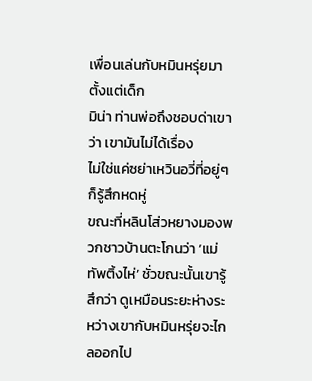เพื่อนเล่นกับหมินหรุ่ยมาตั้งแต่เด็ก
มิน่า ท่านพ่อถึงชอบด่าเขาว่า เขามันไม่ได้เรื่อง
ไม่ใช่แค่ซย่าเหวินอวี่ที่อยู่ๆ ก็รู้สึกหดหู่
ขณะที่หลินโส่วหยางมองพวกชาวบ้านตะโกนว่า ‘แม่ทัพติ้งไห่’ ชั่วขณะนั้นเขารู้สึกว่า ดูเหมือนระยะห่างระหว่างเขากับหมินหรุ่ยจะไกลออกไป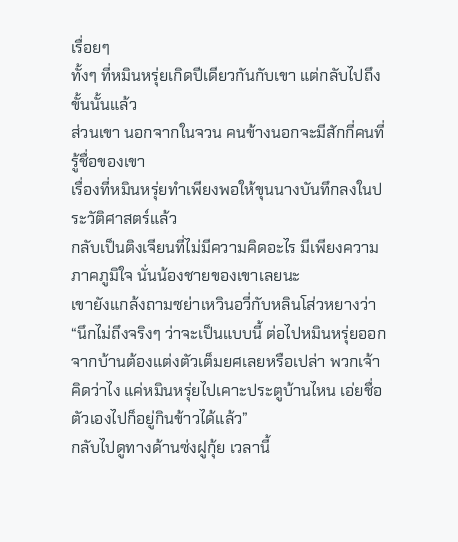เรื่อยๆ
ทั้งๆ ที่หมินหรุ่ยเกิดปีเดียวกันกับเขา แต่กลับไปถึงขั้นนั้นแล้ว
ส่วนเขา นอกจากในจวน คนข้างนอกจะมีสักกี่คนที่รู้ชื่อของเขา
เรื่องที่หมินหรุ่ยทำเพียงพอให้ขุนนางบันทึกลงในประวัติศาสตร์แล้ว
กลับเป็นติงเจียนที่ไม่มีความคิดอะไร มีเพียงความภาคภูมิใจ นั่นน้องชายของเขาเลยนะ
เขายังแกล้งถามซย่าเหวินอวี่กับหลินโส่วหยางว่า “นึกไม่ถึงจริงๆ ว่าจะเป็นแบบนี้ ต่อไปหมินหรุ่ยออกจากบ้านต้องแต่งตัวเต็มยศเลยหรือเปล่า พวกเจ้าคิดว่าไง แค่หมินหรุ่ยไปเคาะประตูบ้านไหน เอ่ยชื่อตัวเองไปก็อยู่กินข้าวได้แล้ว”
กลับไปดูทางด้านซ่งฝูกุ้ย เวลานี้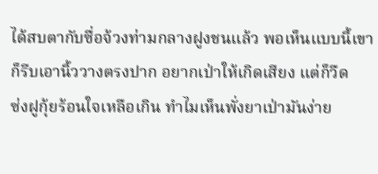ได้สบตากับซื่อจ้วงท่ามกลางฝูงชนแล้ว พอเห็นแบบนี้เขาก็รีบเอานิ้ววางตรงปาก อยากเป่าให้เกิดเสียง แต่ก็วืด
ซ่งฝูกุ้ยร้อนใจเหลือเกิน ทำไมเห็นพั่งยาเป่ามันง่าย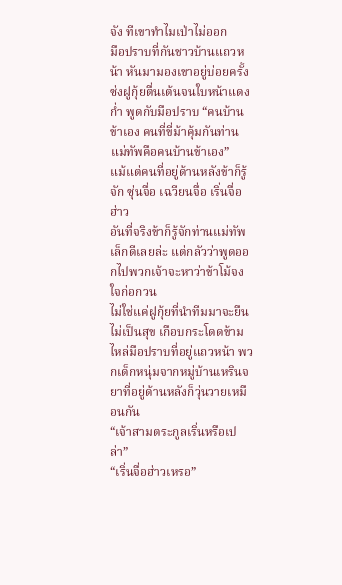จัง ทีเขาทำไมเป่าไม่ออก
มือปราบที่กันชาวบ้านแถวหน้า หันมามองเขาอยู่บ่อยครั้ง
ซ่งฝูกุ้ยตื่นเต้นจนใบหน้าแดงก่ำ พูดกับมือปราบ “คนบ้านข้าเอง คนที่ขี่ม้าคุ้มกันท่านแม่ทัพคือคนบ้านข้าเอง”
แม้แต่คนที่อยู่ด้านหลังข้าก็รู้จัก ซุ่นจื่อ เฉวียนจื่อ เริ่นจื่อฮ่าว
อันที่จริงข้าก็รู้จักท่านแม่ทัพเล็กดีเลยล่ะ แต่กลัวว่าพูดออกไปพวกเจ้าจะหาว่าข้าโม้จงใจก่อกวน
ไม่ใช่แค่ฝูกุ้ยที่นำทีมมาจะยืนไม่เป็นสุข เกือบกระโดดข้ามไหล่มือปราบที่อยู่แถวหน้า พวกเด็กหนุ่มจากหมู่บ้านเหรินจยาที่อยู่ด้านหลังก็วุ่นวายเหมือนกัน
“เจ้าสามตระกูลเริ่นหรือเปล่า”
“เริ่นจื่อฮ่าวเหรอ”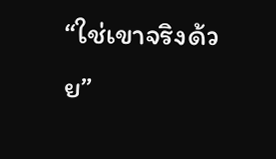“ใช่เขาจริงด้วย”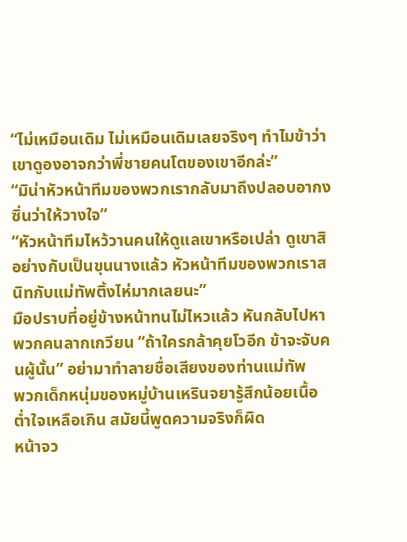“ไม่เหมือนเดิม ไม่เหมือนเดิมเลยจริงๆ ทำไมข้าว่าเขาดูองอาจกว่าพี่ชายคนโตของเขาอีกล่ะ”
“มิน่าหัวหน้าทีมของพวกเรากลับมาถึงปลอบอากงซิ่นว่าให้วางใจ”
“หัวหน้าทีมไหว้วานคนให้ดูแลเขาหรือเปล่า ดูเขาสิ อย่างกับเป็นขุนนางแล้ว หัวหน้าทีมของพวกเราสนิทกับแม่ทัพติ้งไห่มากเลยนะ”
มือปราบที่อยู่ข้างหน้าทนไม่ไหวแล้ว หันกลับไปหาพวกคนลากเกวียน “ถ้าใครกล้าคุยโวอีก ข้าจะจับคนผู้นั้น” อย่ามาทำลายชื่อเสียงของท่านแม่ทัพ
พวกเด็กหนุ่มของหมู่บ้านเหรินจยารู้สึกน้อยเนื้อต่ำใจเหลือเกิน สมัยนี้พูดความจริงก็ผิด
หน้าจว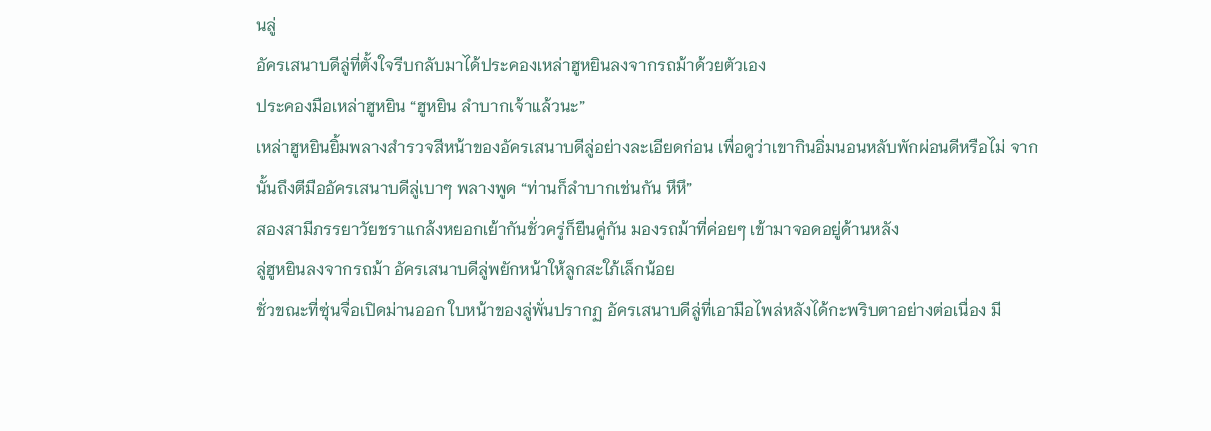นลู่
อัครเสนาบดีลู่ที่ตั้งใจรีบกลับมาได้ประคองเหล่าฮูหยินลงจากรถม้าด้วยตัวเอง
ประคองมือเหล่าฮูหยิน “ฮูหยิน ลำบากเจ้าแล้วนะ”
เหล่าฮูหยินยิ้มพลางสำรวจสีหน้าของอัครเสนาบดีลู่อย่างละเอียดก่อน เพื่อดูว่าเขากินอิ่มนอนหลับพักผ่อนดีหรือไม่ จากนั้นถึงตีมืออัครเสนาบดีลู่เบาๆ พลางพูด “ท่านก็ลำบากเช่นกัน หึหึ”
สองสามีภรรยาวัยชราแกล้งหยอกเย้ากันชั่วครู่ก็ยืนคู่กัน มองรถม้าที่ค่อยๆ เข้ามาจอดอยู่ด้านหลัง
ลู่ฮูหยินลงจากรถม้า อัครเสนาบดีลู่พยักหน้าให้ลูกสะใภ้เล็กน้อย
ชั่วขณะที่ซุ่นจื่อเปิดม่านออก ใบหน้าของลู่พั่นปรากฏ อัครเสนาบดีลู่ที่เอามือไพล่หลังได้กะพริบตาอย่างต่อเนื่อง มี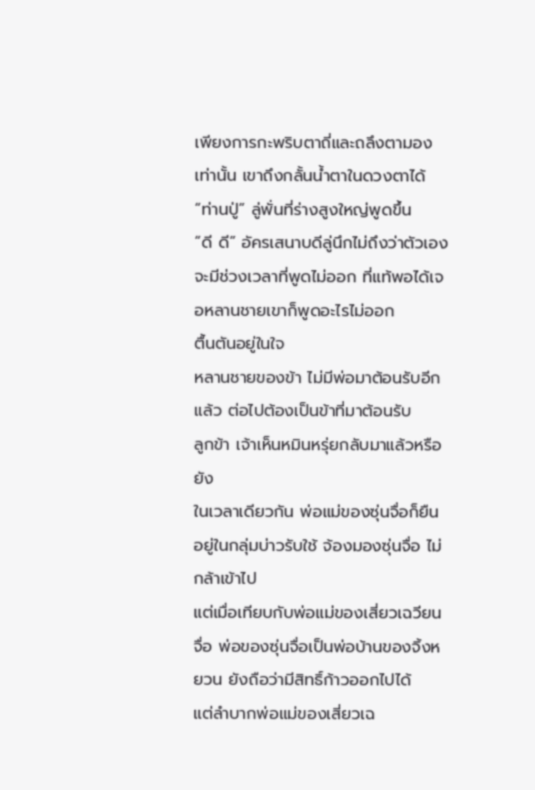เพียงการกะพริบตาถี่และถลึงตามองเท่านั้น เขาถึงกลั้นน้ำตาในดวงตาได้
“ท่านปู่” ลู่พั่นที่ร่างสูงใหญ่พูดขึ้น
“ดี ดี” อัครเสนาบดีลู่นึกไม่ถึงว่าตัวเองจะมีช่วงเวลาที่พูดไม่ออก ที่แท้พอได้เจอหลานชายเขาก็พูดอะไรไม่ออก
ตื้นตันอยู่ในใจ
หลานชายของข้า ไม่มีพ่อมาต้อนรับอีกแล้ว ต่อไปต้องเป็นข้าที่มาต้อนรับ
ลูกข้า เจ้าเห็นหมินหรุ่ยกลับมาแล้วหรือยัง
ในเวลาเดียวกัน พ่อแม่ของซุ่นจื่อก็ยืนอยู่ในกลุ่มบ่าวรับใช้ จ้องมองซุ่นจื่อ ไม่กล้าเข้าไป
แต่เมื่อเทียบกับพ่อแม่ของเสี่ยวเฉวียนจื่อ พ่อของซุ่นจื่อเป็นพ่อบ้านของจิ้งหยวน ยังถือว่ามีสิทธิ์ก้าวออกไปได้
แต่ลำบากพ่อแม่ของเสี่ยวเฉ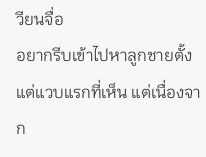วียนจื่อ
อยากรีบเข้าไปหาลูกชายตั้งแต่แวบแรกที่เห็น แต่เนื่องจาก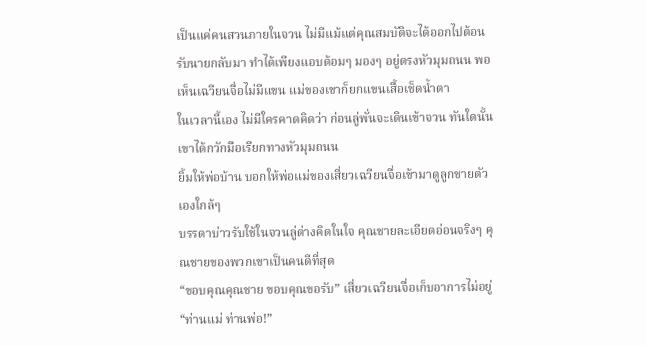เป็นแค่คนสวนภายในจวน ไม่มีแม้แต่คุณสมบัติจะได้ออกไปต้อนรับนายกลับมา ทำได้เพียงแอบด้อมๆ มองๆ อยู่ตรงหัวมุมถนน พอเห็นเฉวียนจื่อไม่มีแขน แม่ของเขาก็ยกแขนเสื้อเช็ดน้ำตา
ในเวลานี้เอง ไม่มีใครคาดคิดว่า ก่อนลู่พั่นจะเดินเข้าจวน ทันใดนั้นเขาได้กวักมือเรียกทางหัวมุมถนน
ยิ้มให้พ่อบ้าน บอกให้พ่อแม่ของเสี่ยวเฉวียนจื่อเข้ามาดูลูกชายตัวเองใกล้ๆ
บรรดาบ่าวรับใช้ในจวนลู่ต่างคิดในใจ คุณชายละเอียดอ่อนจริงๆ คุณชายของพวกเขาเป็นคนดีที่สุด
“ขอบคุณคุณชาย ขอบคุณขอรับ” เสี่ยวเฉวียนจื่อเก็บอาการไม่อยู่ “ท่านแม่ ท่านพ่อ!”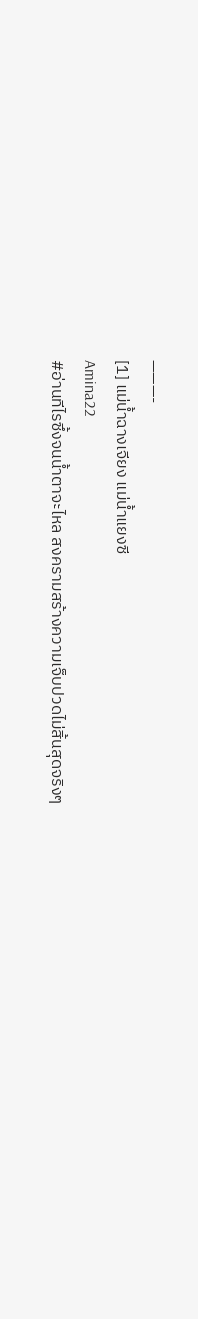———-
[1] แม่น้ำฉางเจียง แม่น้ำแยงซี
Amina22
#อ่านทีไรซึ้งจนน้ำตาจะไหล สงครามสร้างความเจ็บปวดไม่สิ้นสุดจริงๆ